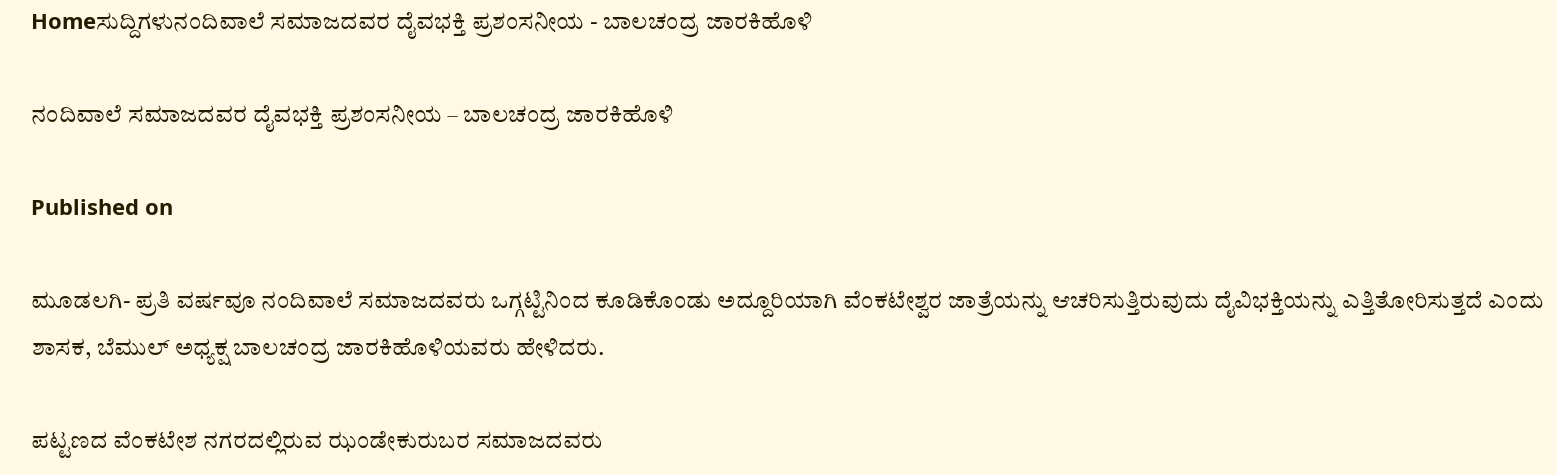Homeಸುದ್ದಿಗಳುನಂದಿವಾಲೆ ಸಮಾಜದವರ ದೈವಭಕ್ತಿ ಪ್ರಶಂಸನೀಯ - ಬಾಲಚಂದ್ರ ಜಾರಕಿಹೊಳಿ

ನಂದಿವಾಲೆ ಸಮಾಜದವರ ದೈವಭಕ್ತಿ ಪ್ರಶಂಸನೀಯ – ಬಾಲಚಂದ್ರ ಜಾರಕಿಹೊಳಿ

Published on

ಮೂಡಲಗಿ- ಪ್ರತಿ ವರ್ಷವೂ ನಂದಿವಾಲೆ ಸಮಾಜದವರು ಒಗ್ಗಟ್ಟಿನಿಂದ ಕೂಡಿಕೊಂಡು ಅದ್ದೂರಿಯಾಗಿ ವೆಂಕಟೇಶ್ವರ ಜಾತ್ರೆಯನ್ನು ಆಚರಿಸುತ್ತಿರುವುದು ದೈವಿಭಕ್ತಿಯನ್ನು ಎತ್ತಿತೋರಿಸುತ್ತದೆ ಎಂದು ಶಾಸಕ, ಬೆಮುಲ್ ಅಧ್ಯಕ್ಷ ಬಾಲಚಂದ್ರ ಜಾರಕಿಹೊಳಿಯವರು ಹೇಳಿದರು.

ಪಟ್ಟಣದ ವೆಂಕಟೇಶ ನಗರದಲ್ಲಿರುವ ಝಂಡೇಕುರುಬರ ಸಮಾಜದವರು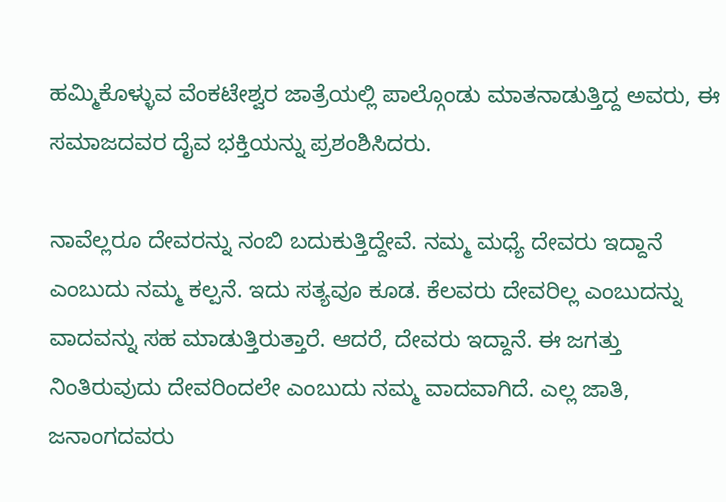ಹಮ್ಮಿಕೊಳ್ಳುವ ವೆಂಕಟೇಶ್ವರ ಜಾತ್ರೆಯಲ್ಲಿ ಪಾಲ್ಗೊಂಡು ಮಾತನಾಡುತ್ತಿದ್ದ ಅವರು, ಈ ಸಮಾಜದವರ ದೈವ ಭಕ್ತಿಯನ್ನು ಪ್ರಶಂಶಿಸಿದರು.

ನಾವೆಲ್ಲರೂ ದೇವರನ್ನು ನಂಬಿ ಬದುಕುತ್ತಿದ್ದೇವೆ. ನಮ್ಮ ಮಧ್ಯೆ ದೇವರು ಇದ್ದಾನೆ ಎಂಬುದು ನಮ್ಮ ಕಲ್ಪನೆ. ಇದು ಸತ್ಯವೂ ಕೂಡ. ಕೆಲವರು ದೇವರಿಲ್ಲ ಎಂಬುದನ್ನು ವಾದವನ್ನು ಸಹ ಮಾಡುತ್ತಿರುತ್ತಾರೆ. ಆದರೆ, ದೇವರು ಇದ್ದಾನೆ. ಈ ಜಗತ್ತು ನಿಂತಿರುವುದು ದೇವರಿಂದಲೇ ಎಂಬುದು ನಮ್ಮ ವಾದವಾಗಿದೆ. ಎಲ್ಲ ಜಾತಿ, ಜನಾಂಗದವರು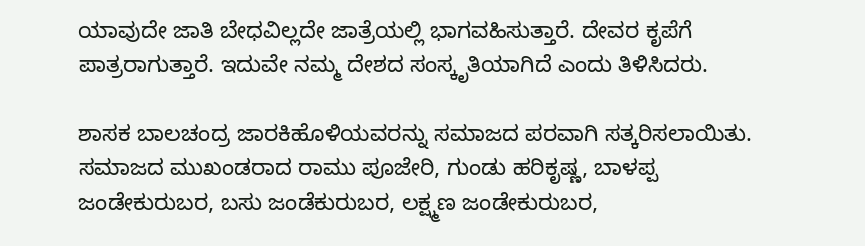ಯಾವುದೇ ಜಾತಿ ಬೇಧವಿಲ್ಲದೇ ಜಾತ್ರೆಯಲ್ಲಿ ಭಾಗವಹಿಸುತ್ತಾರೆ. ದೇವರ ಕೃಪೆಗೆ ಪಾತ್ರರಾಗುತ್ತಾರೆ. ಇದುವೇ ನಮ್ಮ ದೇಶದ ಸಂಸ್ಕೃತಿಯಾಗಿದೆ ಎಂದು ತಿಳಿಸಿದರು.

ಶಾಸಕ ಬಾಲಚಂದ್ರ ಜಾರಕಿಹೊಳಿಯವರನ್ನು ‌ಸಮಾಜದ ಪರವಾಗಿ ಸತ್ಕರಿಸಲಾಯಿತು.
ಸಮಾಜದ ಮುಖಂಡರಾದ ರಾಮು ಪೂಜೇರಿ, ಗುಂಡು ಹರಿಕೃಷ್ಣ, ಬಾಳಪ್ಪ ಜಂಡೇಕುರುಬರ, ಬಸು ಜಂಡೆಕುರುಬರ, ಲಕ್ಷ್ಮಣ ಜಂಡೇಕುರುಬರ,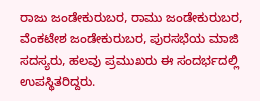ರಾಜು ಜಂಡೇಕುರುಬರ, ರಾಮು ಜಂಡೇಕುರುಬರ, ವೆಂಕಟೇಶ ಜಂಡೇಕುರುಬರ, ಪುರಸಭೆಯ ಮಾಜಿ ಸದಸ್ಯರು, ಹಲವು ಪ್ರಮುಖರು ಈ ಸಂದರ್ಭದಲ್ಲಿ ಉಪಸ್ಥಿತರಿದ್ದರು.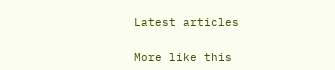Latest articles

More like this